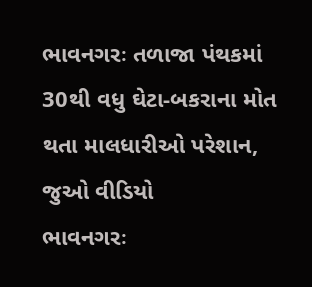ભાવનગરઃ તળાજા પંથકમાં 30થી વધુ ઘેટા-બકરાના મોત થતા માલધારીઓ પરેશાન, જુઓ વીડિયો
ભાવનગરઃ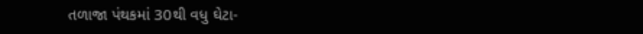તળાજા પંથકમાં 30થી વધુ ઘેટા-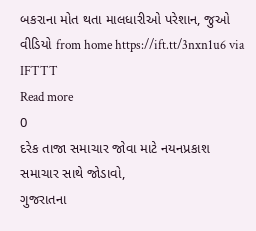બકરાના મોત થતા માલધારીઓ પરેશાન, જુઓ વીડિયો from home https://ift.tt/3nxn1u6 via IFTTT
Read more
0
દરેક તાજા સમાચાર જોવા માટે નયનપ્રકાશ સમાચાર સાથે જોડાવો,
ગુજરાતના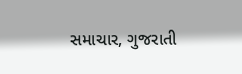સમાચાર, ગુજરાતી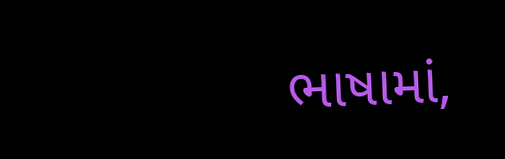ભાષામાં,